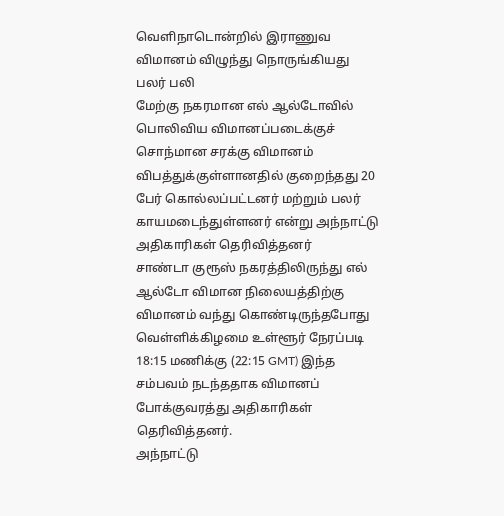வெளிநாடொன்றில் இராணுவ விமானம் விழுந்து நொருங்கியது பலர் பலி
மேற்கு நகரமான எல் ஆல்டோவில் பொலிவிய விமானப்படைக்குச் சொந்மான சரக்கு விமானம் விபத்துக்குள்ளானதில் குறைந்தது 20 பேர் கொல்லப்பட்டனர் மற்றும் பலர் காயமடைந்துள்ளனர் என்று அந்நாட்டு அதிகாரிகள் தெரிவித்தனர்
சாண்டா குரூஸ் நகரத்திலிருந்து எல் ஆல்டோ விமான நிலையத்திற்கு விமானம் வந்து கொண்டிருந்தபோது வெள்ளிக்கிழமை உள்ளூர் நேரப்படி 18:15 மணிக்கு (22:15 GMT) இந்த சம்பவம் நடந்ததாக விமானப் போக்குவரத்து அதிகாரிகள் தெரிவித்தனர்.
அந்நாட்டு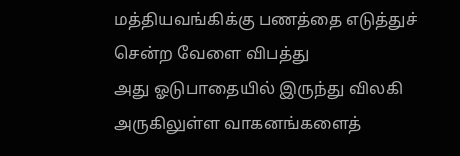மத்தியவங்கிக்கு பணத்தை எடுத்துச் சென்ற வேளை விபத்து
அது ஓடுபாதையில் இருந்து விலகி அருகிலுள்ள வாகனங்களைத்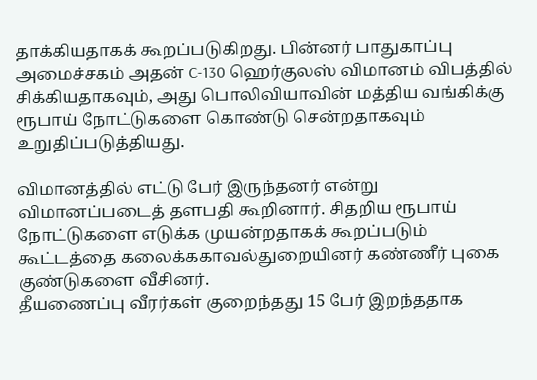தாக்கியதாகக் கூறப்படுகிறது. பின்னர் பாதுகாப்பு அமைச்சகம் அதன் C-130 ஹெர்குலஸ் விமானம் விபத்தில் சிக்கியதாகவும், அது பொலிவியாவின் மத்திய வங்கிக்கு ரூபாய் நோட்டுகளை கொண்டு சென்றதாகவும் உறுதிப்படுத்தியது.

விமானத்தில் எட்டு பேர் இருந்தனர் என்று விமானப்படைத் தளபதி கூறினார். சிதறிய ரூபாய் நோட்டுகளை எடுக்க முயன்றதாகக் கூறப்படும் கூட்டத்தை கலைக்ககாவல்துறையினர் கண்ணீர் புகை குண்டுகளை வீசினர்.
தீயணைப்பு வீரர்கள் குறைந்தது 15 பேர் இறந்ததாக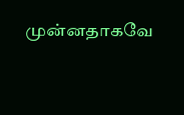முன்னதாகவே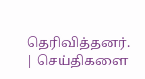தெரிவித்தனர்.
| செய்திகளை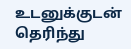உடனுக்குடன் தெரிந்து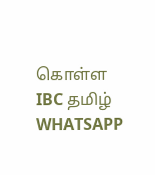கொள்ள IBC தமிழ் WHATSAPP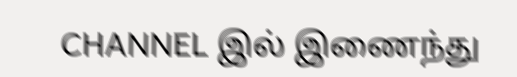CHANNEL இல் இணைந்து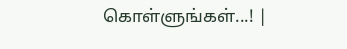கொள்ளுங்கள்...! |